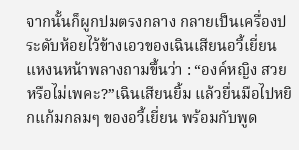จากนั้นก็ผูกปมตรงกลาง กลายเป็นเครื่องประดับห้อยไว้ข้างเอวของเฉินเสียนอวี้เยี่ยนแหงนหน้าพลางถามขึ้นว่า : “องค์หญิง สวยหรือไม่เพคะ?”เฉินเสียนยิ้ม แล้วยื่นมือไปหยิกแก้มกลมๆ ของอวี้เยี่ยน พร้อมกับพูด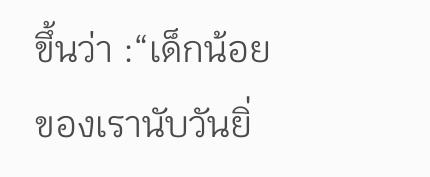ขึ้นว่า :“เด็กน้อยของเรานับวันยิ่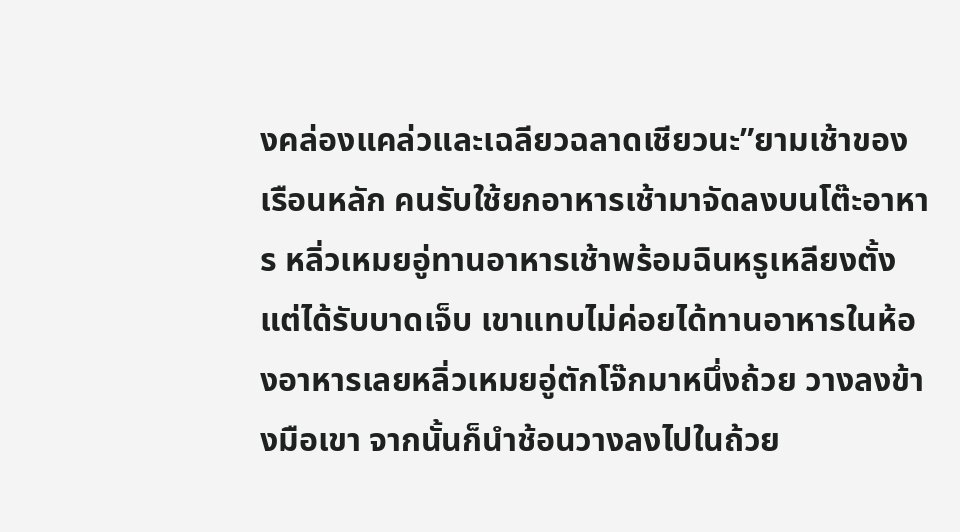งคล่องแคล่วและเฉลียวฉลาดเชียวนะ”ยามเช้าของเรือนหลัก คนรับใช้ยกอาหารเช้ามาจัดลงบนโต๊ะอาหาร หลิ่วเหมยอู่ทานอาหารเช้าพร้อมฉินหรูเหลียงตั้งแต่ได้รับบาดเจ็บ เขาแทบไม่ค่อยได้ทานอาหารในห้องอาหารเลยหลิ่วเหมยอู่ตักโจ๊กมาหนึ่งถ้วย วางลงข้างมือเขา จากนั้นก็นำช้อนวางลงไปในถ้วย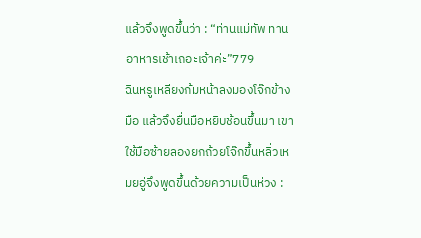แล้วจึงพูดขึ้นว่า : “ท่านแม่ทัพ ทานอาหารเช้าเถอะเจ้าค่ะ”779
ฉินหรูเหลียงก้มหน้าลงมองโจ๊กข้างมือ แล้วจึงยื่นมือหยิบช้อนขึ้นมา เขาใช้มือซ้ายลองยกถ้วยโจ๊กขึ้นหลิ่วเหมยอู่จึงพูดขึ้นด้วยความเป็นห่วง :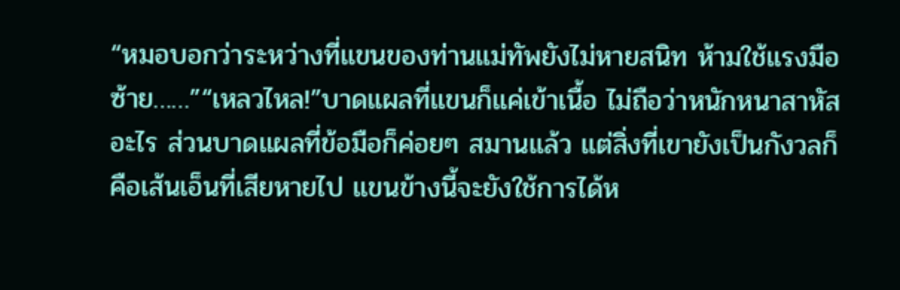“หมอบอกว่าระหว่างที่แขนของท่านแม่ทัพยังไม่หายสนิท ห้ามใช้แรงมือซ้าย……”“เหลวไหล!”บาดแผลที่แขนก็แค่เข้าเนื้อ ไม่ถือว่าหนักหนาสาหัสอะไร ส่วนบาดแผลที่ข้อมือก็ค่อยๆ สมานแล้ว แต่สิ่งที่เขายังเป็นกังวลก็คือเส้นเอ็นที่เสียหายไป แขนข้างนี้จะยังใช้การได้ห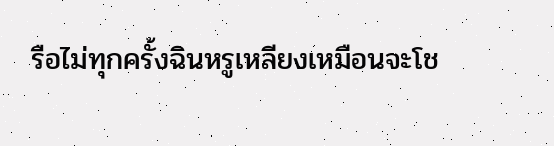รือไม่ทุกครั้งฉินหรูเหลียงเหมือนจะโช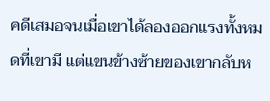คดีเสมอจนเมื่อเขาได้ลองออกแรงทั้งหมดที่เขามี แต่แขนข้างซ้ายของเขากลับห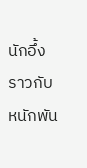นักอึ้งราวกับหนักพัน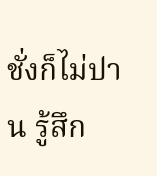ชั่งก็ไม่ปาน รู้สึก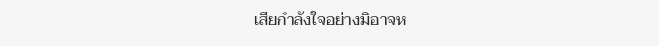เสียกำลังใจอย่างมิอาจห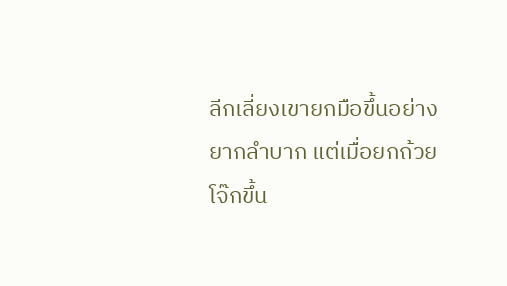ลีกเลี่ยงเขายกมือขึ้นอย่างยากลำบาก แต่เมื่อยกถ้วยโจ๊กขึ้น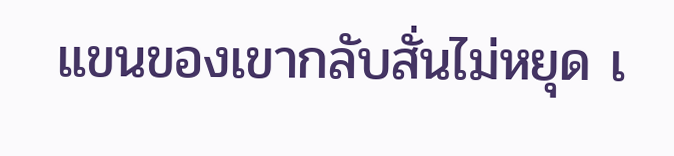แขนของเขากลับสั่นไม่หยุด เ